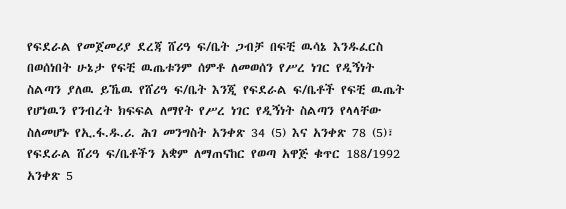የፍደራል የመጀመሪያ ደረጃ ሸሪዓ ፍ/ቤት ጋብቻ በፍቺ ዉሳኔ እንዱፈርስ በወሰነበት ሁኔታ የፍቺ ዉጤቱንም ሰምቶ ለመወሰን የሥረ ነገር የዲኝነት ስልጣን ያለዉ ይኼዉ የሸሪዓ ፍ/ቤት እንጂ የፍደራል ፍ/ቤቶች የፍቺ ዉጤት የሆነዉን የንብረት ክፍፍል ለማየት የሥረ ነገር የዲኝነት ስልጣን የላላቸው ስለመሆኑ የኢ.ፋ.ዱ.ሪ. ሕገ መንግስት አንቀጽ 34 (5) እና አንቀጽ 78 (5)፣ የፍደራል ሸሪዓ ፍ/ቤቶችን አቋም ለማጠናከር የወጣ አዋጅ ቁጥር 188/1992 አንቀጽ 5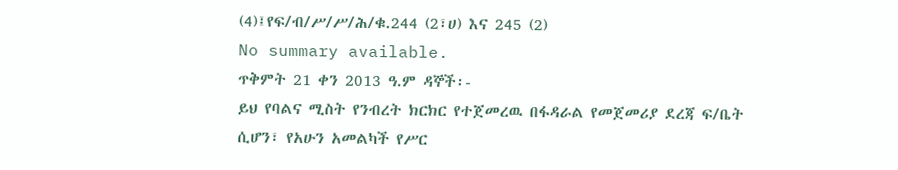(4)፤የፍ/ብ/ሥ/ሥ/ሕ/ቁ.244 (2፣ሀ) እና 245 (2)
No summary available.
ጥቅምት 21 ቀን 2013 ዓ.ም ዳኞች፡-
ይህ የባልና ሚስት የንብረት ክርክር የተጀመረዉ በፋዳራል የመጀመሪያ ደረጃ ፍ/ቤት ሲሆን፣ የአሁን አመልካች የሥር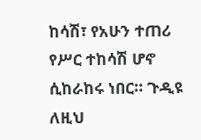ከሳሽ፣ የአሁን ተጠሪ የሥር ተከሳሽ ሆኖ ሲከራከሩ ነበር። ጉዲዩ ለዚህ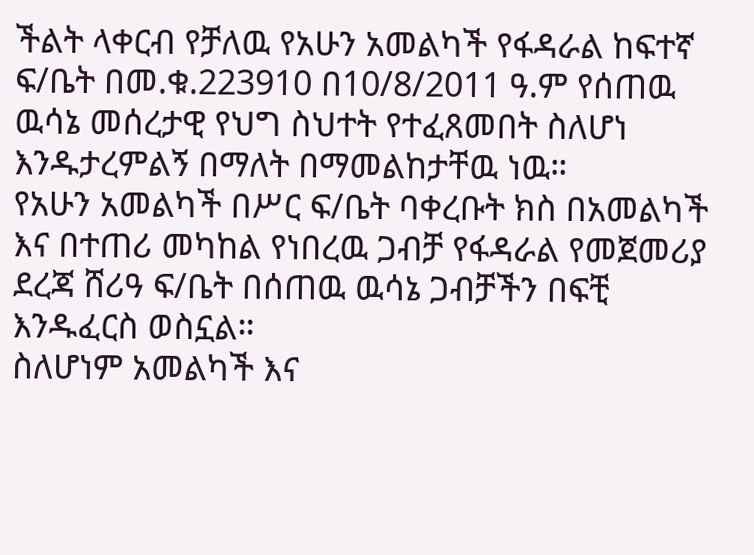ችልት ላቀርብ የቻለዉ የአሁን አመልካች የፋዳራል ከፍተኛ ፍ/ቤት በመ.ቁ.223910 በ10/8/2011 ዓ.ም የሰጠዉ ዉሳኔ መሰረታዊ የህግ ስህተት የተፈጸመበት ስለሆነ እንዱታረምልኝ በማለት በማመልከታቸዉ ነዉ።
የአሁን አመልካች በሥር ፍ/ቤት ባቀረቡት ክስ በአመልካች እና በተጠሪ መካከል የነበረዉ ጋብቻ የፋዳራል የመጀመሪያ ደረጃ ሸሪዓ ፍ/ቤት በሰጠዉ ዉሳኔ ጋብቻችን በፍቺ እንዱፈርስ ወስኗል።
ስለሆነም አመልካች እና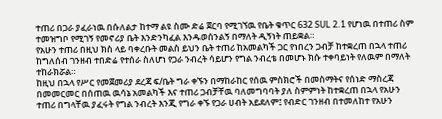ተጠሪ በጋራ ያፈራነዉ በሱለልታ ከተማ ልዩ ስሙ ድሬ ጀርባ የሚገኘዉ የቤት ቁጥር 632 SUL 2.1 የሆነዉ በተጠሪ ስም ተመዝግቦ የሚገኝ የመኖሪያ ቤት እንድንካፈል እንዱወሰንልኝ በማለት ዲኝነት ጠይቋል።
የአሁን ተጠሪ በዚህ ክስ ላይ ባቀረቡት መልስ ይህን ቤት ተጠሪ ከአመልካች ጋር የነበረን ጋብቻ ከተቋረጠ በኋላ ተጠሪ ከግለሰብ ገንዘብ ተበድሬ የተሰራ ስለሆነ የጋራ ንብረት ሳይሆን የግል ንብረቴ በመሆኑ ክሱ ተቀባይነት የለዉም በማለት ተከራክሯል።
ከዚህ በኋላ የሥር የመጀመሪያ ደረጃ ፍ/ቤት ግራ ቀኙን በማከራከር የሰዉ ምስክሮች በመስማትና የሰነድ ማስረጃ በመመርመር በሰጠዉ ዉሳኔ አመልካች እና ተጠሪ ጋብቻቸዉ ባለመግባባት ያለ ስምምነት ከተቋረጠ በኋላ የአሁን ተጠሪ በግላቸዉ ያፈሩት የግል ንብረት እንጂ የግራ ቀኙ የጋራ ሀብት አይደለም፤ የብድር ገንዘብ በተመለከተ የአሁን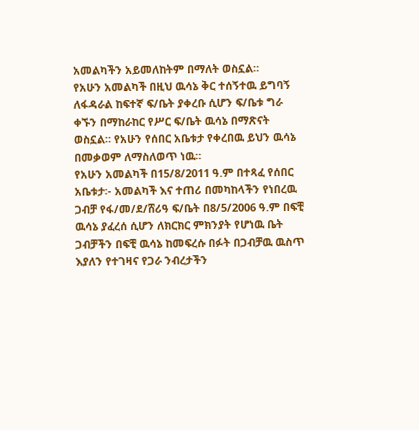አመልካችን አይመለከትም በማለት ወስኗል።
የአሁን አመልካች በዚህ ዉሳኔ ቅር ተሰኝተዉ ይግባኝ ለፋዳራል ከፍተኛ ፍ/ቤት ያቀረቡ ሲሆን ፍ/ቤቱ ግራ ቀኙን በማከራከር የሥር ፍ/ቤት ዉሳኔ በማጽናት ወስኗል። የአሁን የሰበር አቤቱታ የቀረበዉ ይህን ዉሳኔ በመቃወም ለማስለወጥ ነዉ።
የአሁን አመልካች በ15/8/2011 ዓ.ም በተጻፈ የሰበር አቤቱታ፡- አመልካች እና ተጠሪ በመካከላችን የነበረዉ ጋብቻ የፋ/መ/ደ/ሸሪዓ ፍ/ቤት በ8/5/2006 ዓ.ም በፍቺ ዉሳኔ ያፈረሰ ሲሆን ለክርክር ምክንያት የሆነዉ ቤት ጋብቻችን በፍቺ ዉሳኔ ከመፍረሱ በፉት በጋብቻዉ ዉስጥ እያለን የተገዛና የጋራ ንብረታችን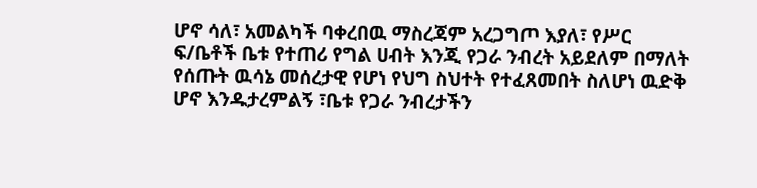ሆኖ ሳለ፣ አመልካች ባቀረበዉ ማስረጃም አረጋግጦ እያለ፣ የሥር ፍ/ቤቶች ቤቱ የተጠሪ የግል ሀብት እንጂ የጋራ ንብረት አይደለም በማለት የሰጡት ዉሳኔ መሰረታዊ የሆነ የህግ ስህተት የተፈጸመበት ስለሆነ ዉድቅ ሆኖ እንዱታረምልኝ ፣ቤቱ የጋራ ንብረታችን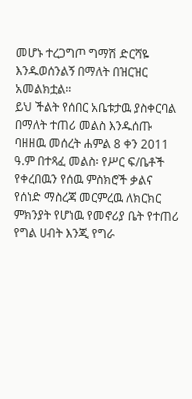መሆኑ ተረጋግጦ ግማሽ ድርሻዬ እንዱወሰንልኝ በማለት በዝርዝር አመልክቷል።
ይህ ችልት የሰበር አቤቱታዉ ያስቀርባል በማለት ተጠሪ መልስ እንዱሰጡ ባዘዘዉ መሰረት ሐምል 8 ቀን 2011 ዓ.ም በተጻፈ መልስ፡ የሥር ፍ/ቤቶች የቀረበዉን የሰዉ ምስክሮች ቃልና የሰነድ ማስረጃ መርምረዉ ለክርክር ምክንያት የሆነዉ የመኖሪያ ቤት የተጠሪ የግል ሀብት እንጂ የግራ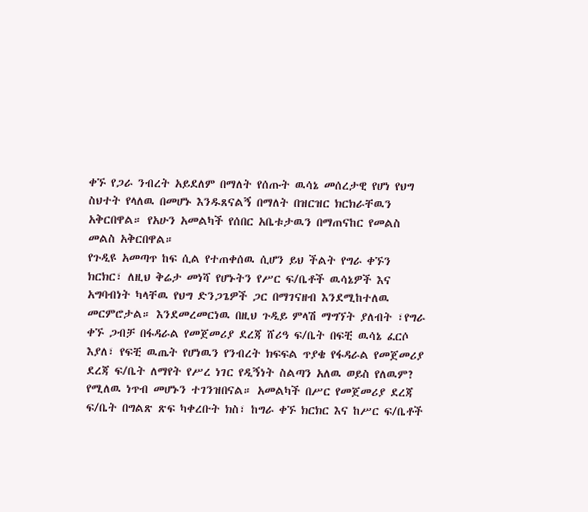ቀኙ የጋራ ንብረት አይደለም በማለት የሰጡት ዉሳኔ መሰረታዊ የሆነ የህግ ስህተት የላለዉ በመሆኑ እንዱጸናልኝ በማለት በዝርዝር ክርክራቸዉን አቅርበዋል። የአሁን አመልካች የሰበር አቤቱታዉን በማጠናከር የመልስ መልስ አቅርበዋል።
የጉዲዩ አመጣጥ ከፍ ሲል የተጠቀሰዉ ሲሆን ይህ ችልት የግራ ቀኙን ክርክር፣ ለዚህ ቅሬታ መነሻ የሆኑትን የሥር ፍ/ቤቶች ዉሳኔዎች እና አግባብነት ካላቸዉ የህግ ድንጋጌዎች ጋር በማገናዘብ እንደሚከተለዉ መርምሮታል። እንደመረመርነዉ በዚህ ጉዲይ ምላሽ ማግኘት ያለብት ፣የግራ ቀኙ ጋብቻ በፋዳራል የመጀመሪያ ደረጃ ሸሪዓ ፍ/ቤት በፍቺ ዉሳኔ ፈርሶ እያለ፣ የፍቺ ዉጤት የሆነዉን የንብረት ክፍፍል ጥያቄ የፋዳራል የመጀመሪያ ደረጃ ፍ/ቤት ለማየት የሥረ ነገር የዲኝነት ስልጣን አለዉ ወይስ የለዉም? የሚለዉ ነጥብ መሆኑን ተገንዝበናል። አመልካች በሥር የመጀመሪያ ደረጃ ፍ/ቤት በግልጽ ጽፍ ካቀረቡት ክስ፣ ከግራ ቀኙ ክርክር እና ከሥር ፍ/ቤቶች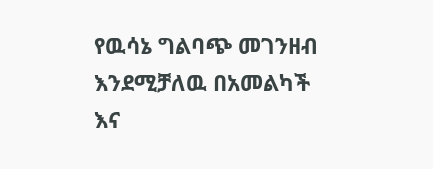የዉሳኔ ግልባጭ መገንዘብ እንደሚቻለዉ በአመልካች እና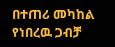በተጠሪ መካከል የነበረዉ ጋብቻ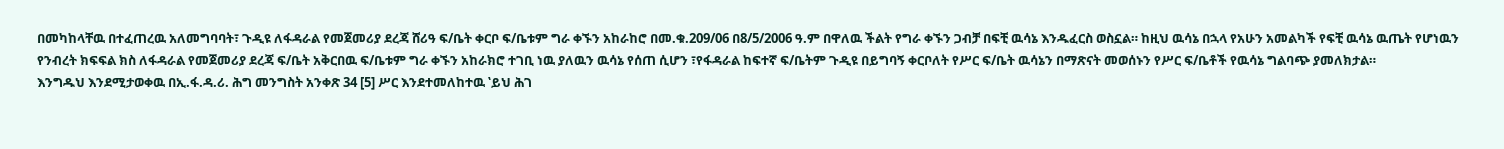በመካከላቸዉ በተፈጠረዉ አለመግባባት፣ ጉዲዩ ለፋዳራል የመጀመሪያ ደረጃ ሸሪዓ ፍ/ቤት ቀርቦ ፍ/ቤቱም ግራ ቀኙን አከራከሮ በመ.ቁ.209/06 በ8/5/2006 ዓ.ም በዋለዉ ችልት የግራ ቀኙን ጋብቻ በፍቺ ዉሳኔ እንዱፈርስ ወስኗል። ከዚህ ዉሳኔ በኋላ የአሁን አመልካች የፍቺ ዉሳኔ ዉጤት የሆነዉን የንብረት ክፍፍል ክስ ለፋዳራል የመጀመሪያ ደረጃ ፍ/ቤት አቅርበዉ ፍ/ቤቱም ግራ ቀኙን አከራክሮ ተገቢ ነዉ ያለዉን ዉሳኔ የሰጠ ሲሆን ፣የፋዳራል ከፍተኛ ፍ/ቤትም ጉዲዩ በይግባኝ ቀርቦለት የሥር ፍ/ቤት ዉሳኔን በማጽናት መወሰኑን የሥር ፍ/ቤቶች የዉሳኔ ግልባጭ ያመለክታል።
እንግዱህ እንደሚታወቀዉ በኢ.ፋ.ዳ.ሪ. ሕግ መንግስት አንቀጽ 34 [5] ሥር እንደተመለከተዉ ‛ይህ ሕገ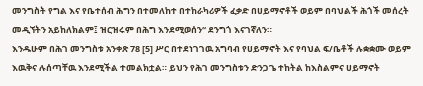መንግስት የግል እና የቤተሰብ ሕግን በተመለከተ በተከራካሪዎች ፈቃድ በሀይማኖቶች ወይም በባህልች ሕጎች መሰረት መዲኘትን አይከለክልም፤ ዝርዝሩም በሕግ እንደሚወሰን“ ደንግጎ እናገኛለን።
እንዱሁም በሕገ መንግስቱ አንቀጽ 78 [5] ሥር በተደነገገዉ አግባብ የሀይማኖት እና የባህል ፍ/ቤቶች ሉቋቋሙ ወይም እዉቅና ሉሰጣቸዉ እንደሚችል ተመልክቷል። ይህን የሕገ መንግስቱን ድንጋጌ ተከትል ከእስልምና ሀይማኖት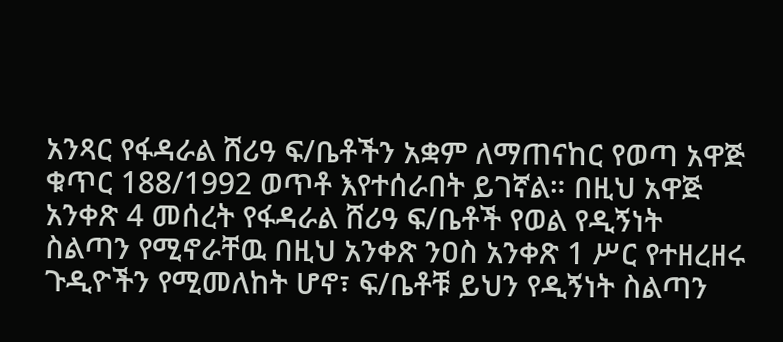አንጻር የፋዳራል ሸሪዓ ፍ/ቤቶችን አቋም ለማጠናከር የወጣ አዋጅ ቁጥር 188/1992 ወጥቶ እየተሰራበት ይገኛል። በዚህ አዋጅ አንቀጽ 4 መሰረት የፋዳራል ሸሪዓ ፍ/ቤቶች የወል የዲኝነት ስልጣን የሚኖራቸዉ በዚህ አንቀጽ ንዐስ አንቀጽ 1 ሥር የተዘረዘሩ ጉዲዮችን የሚመለከት ሆኖ፣ ፍ/ቤቶቹ ይህን የዲኝነት ስልጣን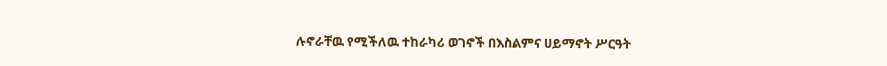ሉኖራቸዉ የሚችለዉ ተከራካሪ ወገኖች በእስልምና ሀይማኖት ሥርዓት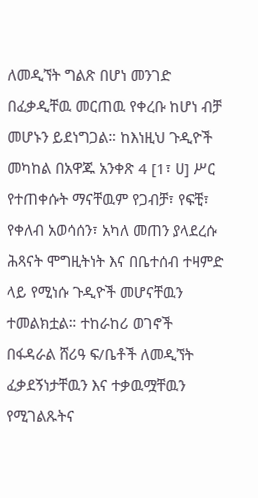ለመዲኘት ግልጽ በሆነ መንገድ በፈቃዲቸዉ መርጠዉ የቀረቡ ከሆነ ብቻ መሆኑን ይደነግጋል። ከእነዚህ ጉዲዮች መካከል በአዋጁ አንቀጽ 4 [1፣ ሀ] ሥር የተጠቀሱት ማናቸዉም የጋብቻ፣ የፍቺ፣ የቀለብ አወሳሰን፣ አካለ መጠን ያላደረሱ ሕጻናት ሞግዚትነት እና በቤተሰብ ተዛምድ ላይ የሚነሱ ጉዲዮች መሆናቸዉን ተመልክቷል። ተከራከሪ ወገኖች በፋዳራል ሸሪዓ ፍ/ቤቶች ለመዲኘት ፈቃደኝነታቸዉን እና ተቃዉሟቸዉን የሚገልጹትና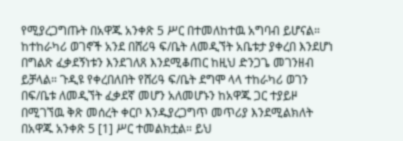የሚያረጋግጡት በአዋጁ አንቀጽ 5 ሥር በተመለከተዉ አግባብ ይሆናል። ከተከራካሪ ወገኖች አንደ በሸሪዓ ፍ/ቤት ለመዲኘት አቤቱታ ያቀረበ እንደሆነ በግልጽ ፈቃደኝነቱን እንደገለጸ እንደሚቆጠር ከዚህ ድንጋጌ መገንዘብ ይቻላል። ጉዲዩ የቀረበለበት የሸሪዓ ፍ/ቤት ደግሞ ላላ ተከራካሪ ወገን በፍ/ቤቱ ለመዲኘት ፈቃደኛ መሆን አለመሆኑን ከአዋጁ ጋር ተያይዞ በሚገኘዉ ቅጽ መሰረት ቀርቦ እንዱያረጋግጥ መጥሪያ እንደሚልክለት በአዋጁ አንቀጽ 5 [1] ሥር ተመልክቷል። ይህ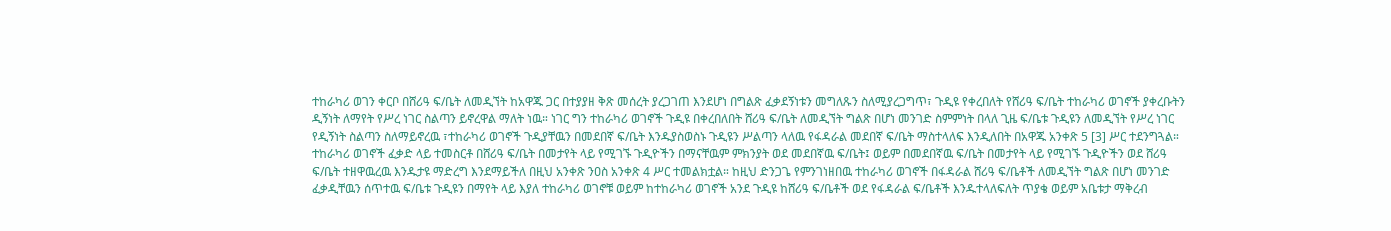ተከራካሪ ወገን ቀርቦ በሸሪዓ ፍ/ቤት ለመዲኘት ከአዋጁ ጋር በተያያዘ ቅጽ መሰረት ያረጋገጠ እንደሆነ በግልጽ ፈቃደኝነቱን መግለጹን ስለሚያረጋግጥ፣ ጉዲዩ የቀረበለት የሸሪዓ ፍ/ቤት ተከራካሪ ወገኖች ያቀረቡትን ዲኝነት ለማየት የሥረ ነገር ስልጣን ይኖረዋል ማለት ነዉ። ነገር ግን ተከራካሪ ወገኖች ጉዲዩ በቀረበለበት ሸሪዓ ፍ/ቤት ለመዲኘት ግልጽ በሆነ መንገድ ስምምነት በላለ ጊዜ ፍ/ቤቱ ጉዲዩን ለመዲኘት የሥረ ነገር የዲኝነት ስልጣን ስለማይኖረዉ ፣ተከራካሪ ወገኖች ጉዲያቸዉን በመደበኛ ፍ/ቤት እንዱያስወስኑ ጉዲዩን ሥልጣን ላለዉ የፋዳራል መደበኛ ፍ/ቤት ማስተላለፍ እንዲለበት በአዋጁ አንቀጽ 5 [3] ሥር ተደንግጓል። ተከራካሪ ወገኖች ፈቃድ ላይ ተመስርቶ በሸሪዓ ፍ/ቤት በመታየት ላይ የሚገኙ ጉዲዮችን በማናቸዉም ምክንያት ወደ መደበኛዉ ፍ/ቤት፤ ወይም በመደበኛዉ ፍ/ቤት በመታየት ላይ የሚገኙ ጉዲዮችን ወደ ሸሪዓ ፍ/ቤት ተዘዋዉረዉ እንዱታዩ ማድረግ እንደማይችለ በዚህ አንቀጽ ንዐስ አንቀጽ 4 ሥር ተመልክቷል። ከዚህ ድንጋጌ የምንገነዘበዉ ተከራካሪ ወገኖች በፋዳራል ሸሪዓ ፍ/ቤቶች ለመዲኘት ግልጽ በሆነ መንገድ ፈቃዲቸዉን ሰጥተዉ ፍ/ቤቱ ጉዲዩን በማየት ላይ እያለ ተከራካሪ ወገኖቹ ወይም ከተከራካሪ ወገኖች አንደ ጉዲዩ ከሸሪዓ ፍ/ቤቶች ወደ የፋዳራል ፍ/ቤቶች እንዱተላለፍለት ጥያቄ ወይም አቤቱታ ማቅረብ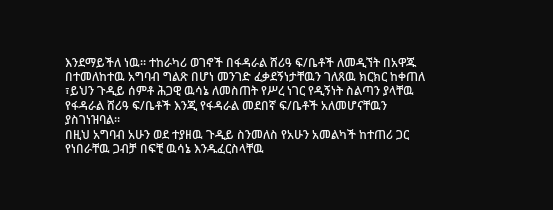እንደማይችለ ነዉ። ተከራካሪ ወገኖች በፋዳራል ሸሪዓ ፍ/ቤቶች ለመዲኘት በአዋጁ በተመለከተዉ አግባብ ግልጽ በሆነ መንገድ ፈቃደኝነታቸዉን ገለጸዉ ክርክር ከቀጠለ ፣ይህን ጉዲይ ሰምቶ ሕጋዊ ዉሳኔ ለመስጠት የሥረ ነገር የዲኝነት ስልጣን ያላቸዉ የፋዳራል ሸሪዓ ፍ/ቤቶች እንጂ የፋዳራል መደበኛ ፍ/ቤቶች አለመሆናቸዉን ያስገነዝባል።
በዚህ አግባብ አሁን ወደ ተያዘዉ ጉዲይ ስንመለስ የአሁን አመልካች ከተጠሪ ጋር የነበራቸዉ ጋብቻ በፍቺ ዉሳኔ እንዱፈርስላቸዉ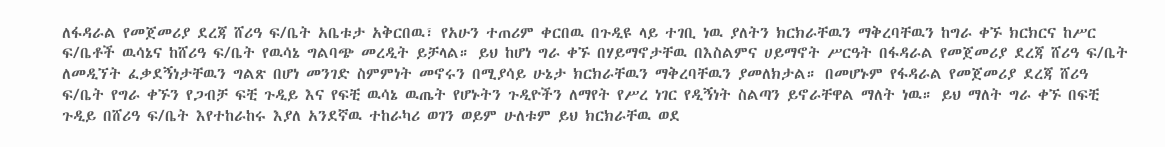ለፋዳራል የመጀመሪያ ደረጃ ሸሪዓ ፍ/ቤት አቤቱታ አቅርበዉ፣ የአሁን ተጠሪም ቀርበዉ በጉዲዩ ላይ ተገቢ ነዉ ያለትን ክርክራቸዉን ማቅረባቸዉን ከግራ ቀኙ ክርክርና ከሥር ፍ/ቤቶች ዉሳኔና ከሸሪዓ ፍ/ቤት የዉሳኔ ግልባጭ መረዲት ይቻላል። ይህ ከሆነ ግራ ቀኙ በሃይማኖታቸዉ በእስልምና ሀይማኖት ሥርዓት በፋዳራል የመጀመሪያ ደረጃ ሸሪዓ ፍ/ቤት ለመዲኘት ፈቃደኝነታቸዉን ግልጽ በሆነ መንገድ ስምምነት መኖሩን በሚያሳይ ሁኔታ ክርክራቸዉን ማቅረባቸዉን ያመለክታል። በመሆኑም የፋዳራል የመጀመሪያ ደረጃ ሸሪዓ ፍ/ቤት የግራ ቀኙን የጋብቻ ፍቺ ጉዲይ እና የፍቺ ዉሳኔ ዉጤት የሆኑትን ጉዲዮችን ለማየት የሥረ ነገር የዲኝነት ስልጣን ይኖራቸዋል ማለት ነዉ። ይህ ማለት ግራ ቀኙ በፍቺ ጉዲይ በሸሪዓ ፍ/ቤት እየተከራከሩ እያለ አንደኛዉ ተከራካሪ ወገን ወይም ሁለቱም ይህ ክርክራቸዉ ወደ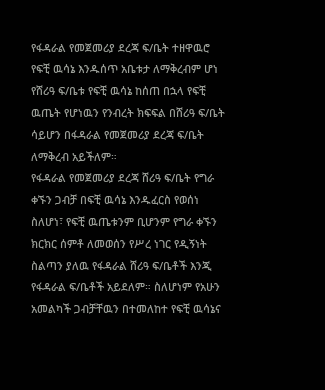የፋዳራል የመጀመሪያ ደረጃ ፍ/ቤት ተዘዋዉሮ የፍቺ ዉሳኔ እንዱሰጥ አቤቱታ ለማቅረብም ሆነ የሸሪዓ ፍ/ቤቱ የፍቺ ዉሳኔ ከሰጠ በኋላ የፍቺ ዉጤት የሆነዉን የንብረት ክፍፍል በሸሪዓ ፍ/ቤት ሳይሆን በፋዳራል የመጀመሪያ ደረጃ ፍ/ቤት ለማቅረብ አይችለም።
የፋዳራል የመጀመሪያ ደረጃ ሸሪዓ ፍ/ቤት የግራ ቀኙን ጋብቻ በፍቺ ዉሳኔ እንዱፈርስ የወሰነ ስለሆነ፣ የፍቺ ዉጤቱንም ቢሆንም የግራ ቀኙን ክርክር ሰምቶ ለመወሰን የሥረ ነገር የዲኝነት ስልጣን ያለዉ የፋዳራል ሸሪዓ ፍ/ቤቶች እንጂ የፋዳራል ፍ/ቤቶች አይደለም። ስለሆነም የአሁን አመልካች ጋብቻቸዉን በተመለከተ የፍቺ ዉሳኔና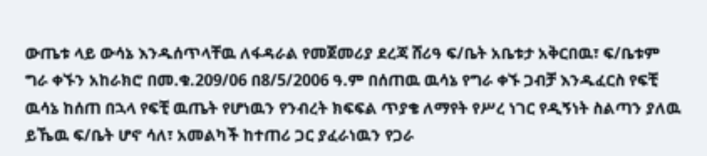ውጤቱ ላይ ውሳኔ እንዱሰጥላቸዉ ለፋዳራል የመጀመሪያ ደረጃ ሸሪዓ ፍ/ቤት አቤቱታ አቅርበዉ፣ ፍ/ቤቱም ግራ ቀኙን አከራክሮ በመ.ቁ.209/06 በ8/5/2006 ዓ.ም በሰጠዉ ዉሳኔ የግራ ቀኙ ጋብቻ እንዱፈርስ የፍቺ ዉሳኔ ከሰጠ በኋላ የፍቺ ዉጤት የሆነዉን የንብረት ክፍፍል ጥያቄ ለማየት የሥረ ነገር የዲኝነት ስልጣን ያለዉ ይኼዉ ፍ/ቤት ሆኖ ሳለ፣ አመልካች ከተጠሪ ጋር ያፈራነዉን የጋራ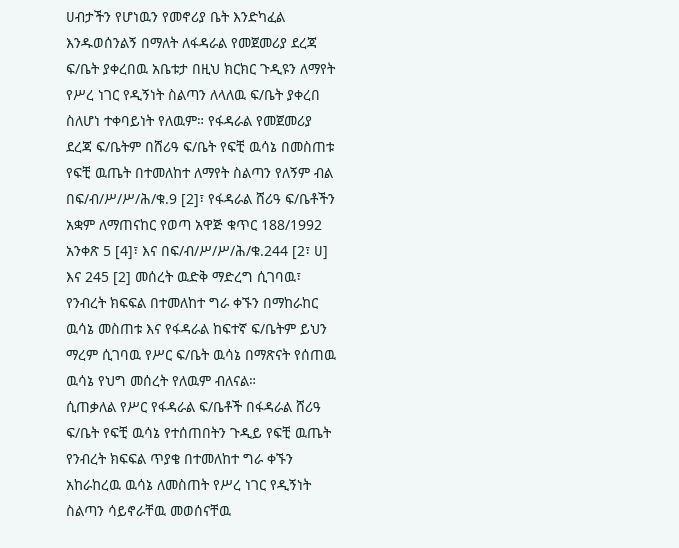ሀብታችን የሆነዉን የመኖሪያ ቤት እንድካፈል እንዱወሰንልኝ በማለት ለፋዳራል የመጀመሪያ ደረጃ ፍ/ቤት ያቀረበዉ አቤቱታ በዚህ ክርክር ጉዲዩን ለማየት የሥረ ነገር የዲኝነት ስልጣን ለላለዉ ፍ/ቤት ያቀረበ ስለሆነ ተቀባይነት የለዉም። የፋዳራል የመጀመሪያ ደረጃ ፍ/ቤትም በሸሪዓ ፍ/ቤት የፍቺ ዉሳኔ በመስጠቱ የፍቺ ዉጤት በተመለከተ ለማየት ስልጣን የለኝም ብል በፍ/ብ/ሥ/ሥ/ሕ/ቁ.9 [2]፣ የፋዳራል ሸሪዓ ፍ/ቤቶችን አቋም ለማጠናከር የወጣ አዋጅ ቁጥር 188/1992 አንቀጽ 5 [4]፣ እና በፍ/ብ/ሥ/ሥ/ሕ/ቁ.244 [2፣ ሀ] እና 245 [2] መሰረት ዉድቅ ማድረግ ሲገባዉ፣ የንብረት ክፍፍል በተመለከተ ግራ ቀኙን በማከራከር ዉሳኔ መስጠቱ እና የፋዳራል ከፍተኛ ፍ/ቤትም ይህን ማረም ሲገባዉ የሥር ፍ/ቤት ዉሳኔ በማጽናት የሰጠዉ ዉሳኔ የህግ መሰረት የለዉም ብለናል።
ሲጠቃለል የሥር የፋዳራል ፍ/ቤቶች በፋዳራል ሸሪዓ ፍ/ቤት የፍቺ ዉሳኔ የተሰጠበትን ጉዲይ የፍቺ ዉጤት የንብረት ክፍፍል ጥያቄ በተመለከተ ግራ ቀኙን አከራከረዉ ዉሳኔ ለመስጠት የሥረ ነገር የዲኝነት ስልጣን ሳይኖራቸዉ መወሰናቸዉ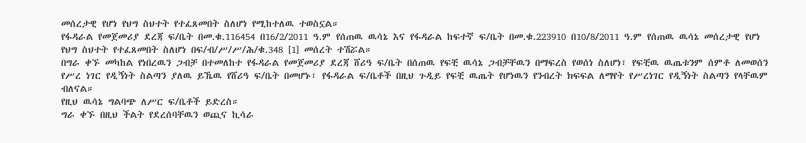መሰረታዊ የሆነ የህግ ስህተት የተፈጸመበት ስለሆነ የሚከተለዉ ተወስኗል።
የፋዳራል የመጀመሪያ ደረጃ ፍ/ቤት በመ.ቁ.116454 በ16/2/2011 ዓ.ም የሰጠዉ ዉሳኔ እና የፋዳራል ከፍተኛ ፍ/ቤት በመ.ቁ.223910 በ10/8/2011 ዓ.ም የሰጠዉ ዉሳኔ መሰረታዊ የሆነ የህግ ስህተት የተፈጸመበት ስለሆነ በፍ/ብ/ሥ/ሥ/ሕ/ቁ.348 [1] መሰረት ተሽሯል።
በግራ ቀኙ መካከል የነበረዉን ጋብቻ በተመለከተ የፋዳራል የመጀመሪያ ደረጃ ሸሪዓ ፍ/ቤት በሰጠዉ የፍቺ ዉሳኔ ጋብቻቸዉን በማፍረስ የወሰነ ስለሆነ፣ የፍቺዉ ዉጤቱንም ሰምቶ ለመወሰን የሥረ ነገር የዲኝነት ስልጣን ያለዉ ይኼዉ የሸሪዓ ፍ/ቤት በመሆኑ፣ የፋዳራል ፍ/ቤቶች በዚህ ጉዲይ የፍቺ ዉጤት የሆነዉን የንብረት ክፍፍል ለማየት የሥረነገር የዲኝነት ስልጣን የላቸዉም ብለናል።
የዚህ ዉሳኔ ግልባጭ ለሥር ፍ/ቤቶች ይድረስ።
ግራ ቀኙ በዚህ ችልት የደረሰባቸዉን ወጪና ኪሳራ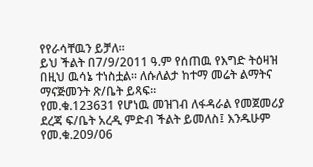የየራሳቸዉን ይቻለ።
ይህ ችልት በ7/9/2011 ዓ.ም የሰጠዉ የእግድ ትዕዛዝ በዚህ ዉሳኔ ተነስቷል። ለሱለልታ ከተማ መሬት ልማትና ማናጅመንት ጽ/ቤት ይጻፍ።
የመ.ቁ.123631 የሆነዉ መዝገብ ለፋዳራል የመጀመሪያ ደረጃ ፍ/ቤት አረዲ ምድብ ችልት ይመለስ፤ እንዱሁም የመ.ቁ.209/06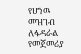የሆነዉ መዝገብ ለፋዳራል የመጀመሪያ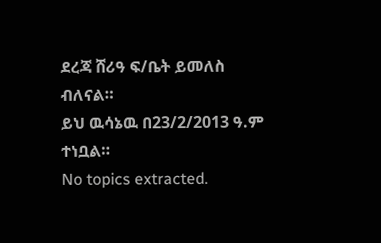ደረጃ ሸሪዓ ፍ/ቤት ይመለስ ብለናል።
ይህ ዉሳኔዉ በ23/2/2013 ዓ.ም ተነቧል።
No topics extracted.